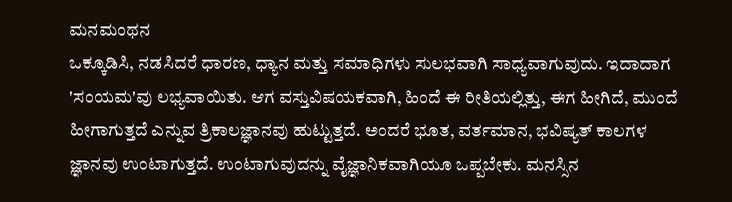ಮನಮಂಥನ
ಒಕ್ಕೂಡಿಸಿ, ನಡಸಿದರೆ ಧಾರಣ, ಧ್ಯಾನ ಮತ್ತು ಸಮಾಧಿಗಳು ಸುಲಭವಾಗಿ ಸಾಧ್ಯವಾಗುವುದು. ಇದಾದಾಗ 'ಸಂಯಮ'ವು ಲಭ್ಯವಾಯಿತು. ಆಗ ವಸ್ತುವಿಷಯಕವಾಗಿ, ಹಿಂದೆ ಈ ರೀತಿಯಲ್ಲಿತ್ತು, ಈಗ ಹೀಗಿದೆ, ಮುಂದೆ ಹೀಗಾಗುತ್ತದೆ ಎನ್ನುವ ತ್ರಿಕಾಲಜ್ಞಾನವು ಹುಟ್ಟುತ್ತದೆ. ಅಂದರೆ ಭೂತ, ವರ್ತಮಾನ, ಭವಿಷ್ಯತ್ ಕಾಲಗಳ ಜ್ಞಾನವು ಉಂಟಾಗುತ್ತದೆ. ಉಂಟಾಗುವುದನ್ನು ವೈಜ್ಞಾನಿಕವಾಗಿಯೂ ಒಪ್ಪಬೇಕು. ಮನಸ್ಸಿನ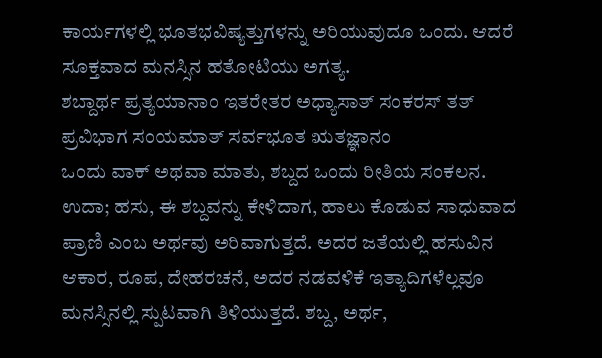ಕಾರ್ಯಗಳಲ್ಲಿ ಭೂತಭವಿಷ್ಯತ್ತುಗಳನ್ನು ಅರಿಯುವುದೂ ಒಂದು. ಆದರೆ ಸೂಕ್ತವಾದ ಮನಸ್ಸಿನ ಹತೋಟಿಯು ಅಗತ್ಯ.
ಶಬ್ದಾರ್ಥ ಪ್ರತ್ಯಯಾನಾಂ ಇತರೇತರ ಅಧ್ಯಾಸಾತ್ ಸಂಕರಸ್ ತತ್ ಪ್ರವಿಭಾಗ ಸಂಯಮಾತ್ ಸರ್ವಭೂತ ಋತಜ್ಞಾನಂ
ಒಂದು ವಾಕ್ ಅಥವಾ ಮಾತು, ಶಬ್ದದ ಒಂದು ರೀತಿಯ ಸಂಕಲನ. ಉದಾ; ಹಸು, ಈ ಶಬ್ದವನ್ನು ಕೇಳಿದಾಗ, ಹಾಲು ಕೊಡುವ ಸಾಧುವಾದ ಪ್ರಾಣಿ ಎಂಬ ಅರ್ಥವು ಅರಿವಾಗುತ್ತದೆ. ಅದರ ಜತೆಯಲ್ಲಿ ಹಸುವಿನ ಆಕಾರ, ರೂಪ, ದೇಹರಚನೆ, ಅದರ ನಡವಳಿಕೆ ಇತ್ಯಾದಿಗಳೆಲ್ಲವೂ ಮನಸ್ಸಿನಲ್ಲಿ ಸ್ಪುಟವಾಗಿ ತಿಳಿಯುತ್ತದೆ. ಶಬ್ದ, ಅರ್ಥ,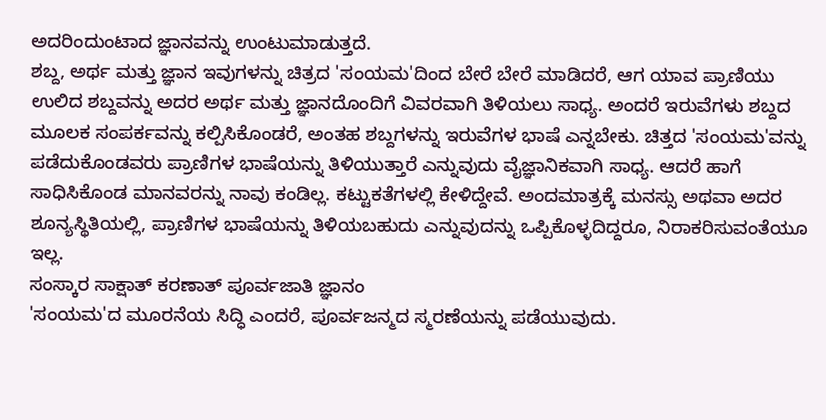ಅದರಿಂದುಂಟಾದ ಜ್ಞಾನವನ್ನು ಉಂಟುಮಾಡುತ್ತದೆ.
ಶಬ್ದ, ಅರ್ಥ ಮತ್ತು ಜ್ಞಾನ ಇವುಗಳನ್ನು ಚಿತ್ರದ 'ಸಂಯಮ'ದಿಂದ ಬೇರೆ ಬೇರೆ ಮಾಡಿದರೆ, ಆಗ ಯಾವ ಪ್ರಾಣಿಯು ಉಲಿದ ಶಬ್ದವನ್ನು ಅದರ ಅರ್ಥ ಮತ್ತು ಜ್ಞಾನದೊಂದಿಗೆ ವಿವರವಾಗಿ ತಿಳಿಯಲು ಸಾಧ್ಯ. ಅಂದರೆ ಇರುವೆಗಳು ಶಬ್ದದ ಮೂಲಕ ಸಂಪರ್ಕವನ್ನು ಕಲ್ಪಿಸಿಕೊಂಡರೆ, ಅಂತಹ ಶಬ್ದಗಳನ್ನು ಇರುವೆಗಳ ಭಾಷೆ ಎನ್ನಬೇಕು. ಚಿತ್ತದ 'ಸಂಯಮ'ವನ್ನು ಪಡೆದುಕೊಂಡವರು ಪ್ರಾಣಿಗಳ ಭಾಷೆಯನ್ನು ತಿಳಿಯುತ್ತಾರೆ ಎನ್ನುವುದು ವೈಜ್ಞಾನಿಕವಾಗಿ ಸಾಧ್ಯ. ಆದರೆ ಹಾಗೆ ಸಾಧಿಸಿಕೊಂಡ ಮಾನವರನ್ನು ನಾವು ಕಂಡಿಲ್ಲ. ಕಟ್ಟುಕತೆಗಳಲ್ಲಿ ಕೇಳಿದ್ದೇವೆ. ಅಂದಮಾತ್ರಕ್ಕೆ ಮನಸ್ಸು ಅಥವಾ ಅದರ ಶೂನ್ಯಸ್ಥಿತಿಯಲ್ಲಿ, ಪ್ರಾಣಿಗಳ ಭಾಷೆಯನ್ನು ತಿಳಿಯಬಹುದು ಎನ್ನುವುದನ್ನು ಒಪ್ಪಿಕೊಳ್ಳದಿದ್ದರೂ, ನಿರಾಕರಿಸುವಂತೆಯೂ ಇಲ್ಲ.
ಸಂಸ್ಕಾರ ಸಾಕ್ಷಾತ್ ಕರಣಾತ್ ಪೂರ್ವಜಾತಿ ಜ್ಞಾನಂ
'ಸಂಯಮ'ದ ಮೂರನೆಯ ಸಿದ್ಧಿ ಎಂದರೆ, ಪೂರ್ವಜನ್ಮದ ಸ್ಮರಣೆಯನ್ನು ಪಡೆಯುವುದು.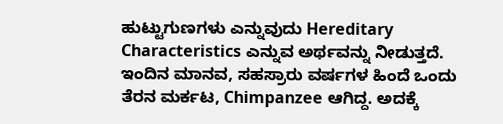ಹುಟ್ಟುಗುಣಗಳು ಎನ್ನುವುದು Hereditary Characteristics ಎನ್ನುವ ಅರ್ಥವನ್ನು ನೀಡುತ್ತದೆ. ಇಂದಿನ ಮಾನವ, ಸಹಸ್ರಾರು ವರ್ಷಗಳ ಹಿಂದೆ ಒಂದು ತೆರನ ಮರ್ಕಟ, Chimpanzee ಆಗಿದ್ದ. ಅದಕ್ಕೆ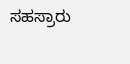ಸಹಸ್ರಾರು